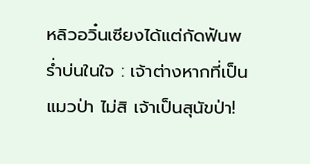หลิวอวิ๋นเซียงได้แต่กัดฟันพร่ำบ่นในใจ : เจ้าต่างหากที่เป็นแมวป่า ไม่สิ เจ้าเป็นสุนัขป่า!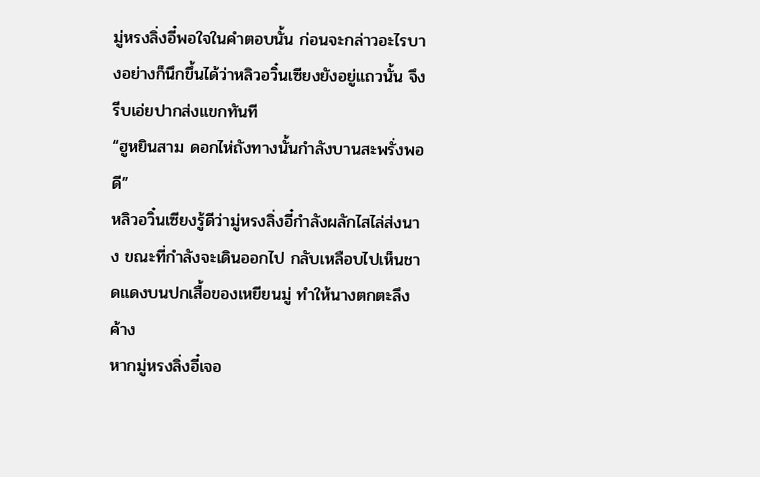มู่หรงลิ่งอี๋พอใจในคำตอบนั้น ก่อนจะกล่าวอะไรบางอย่างก็นึกขึ้นได้ว่าหลิวอวิ๋นเซียงยังอยู่แถวนั้น จึงรีบเอ่ยปากส่งแขกทันที
“ฮูหยินสาม ดอกไห่ถังทางนั้นกำลังบานสะพรั่งพอดี”
หลิวอวิ๋นเซียงรู้ดีว่ามู่หรงลิ่งอี๋กำลังผลักไสไล่ส่งนาง ขณะที่กำลังจะเดินออกไป กลับเหลือบไปเห็นชาดแดงบนปกเสื้อของเหยียนมู่ ทำให้นางตกตะลึงค้าง
หากมู่หรงลิ่งอี๋เจอ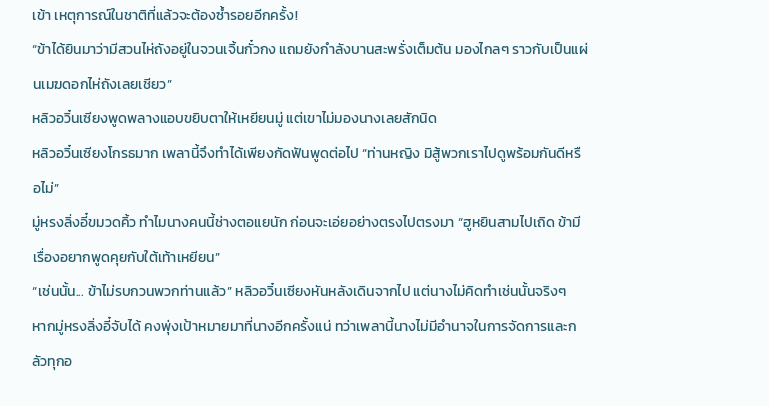เข้า เหตุการณ์ในชาติที่แล้วจะต้องซ้ำรอยอีกครั้ง!
“ข้าได้ยินมาว่ามีสวนไห่ถังอยู่ในจวนเจิ้นกั๋วกง แถมยังกำลังบานสะพรั่งเต็มต้น มองไกลๆ ราวกับเป็นแผ่นเมฆดอกไห่ถังเลยเชียว”
หลิวอวิ๋นเซียงพูดพลางแอบขยิบตาให้เหยียนมู่ แต่เขาไม่มองนางเลยสักนิด
หลิวอวิ๋นเซียงโกรธมาก เพลานี้จึงทำได้เพียงกัดฟันพูดต่อไป “ท่านหญิง มิสู้พวกเราไปดูพร้อมกันดีหรือไม่”
มู่หรงลิ่งอี๋ขมวดคิ้ว ทำไมนางคนนี้ช่างตอแยนัก ก่อนจะเอ่ยอย่างตรงไปตรงมา “ฮูหยินสามไปเถิด ข้ามีเรื่องอยากพูดคุยกับใต้เท้าเหยียน”
“เช่นนั้น... ข้าไม่รบกวนพวกท่านแล้ว” หลิวอวิ๋นเซียงหันหลังเดินจากไป แต่นางไม่คิดทำเช่นนั้นจริงๆ
หากมู่หรงลิ่งอี๋จับได้ คงพุ่งเป้าหมายมาที่นางอีกครั้งแน่ ทว่าเพลานี้นางไม่มีอำนาจในการจัดการและกลัวทุกอ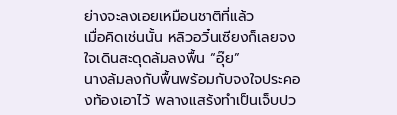ย่างจะลงเอยเหมือนชาติที่แล้ว
เมื่อคิดเช่นนั้น หลิวอวิ๋นเซียงก็เลยจงใจเดินสะดุดล้มลงพื้น “อุ๊ย”
นางล้มลงกับพื้นพร้อมกับจงใจประคองท้องเอาไว้ พลางแสร้งทำเป็นเจ็บปว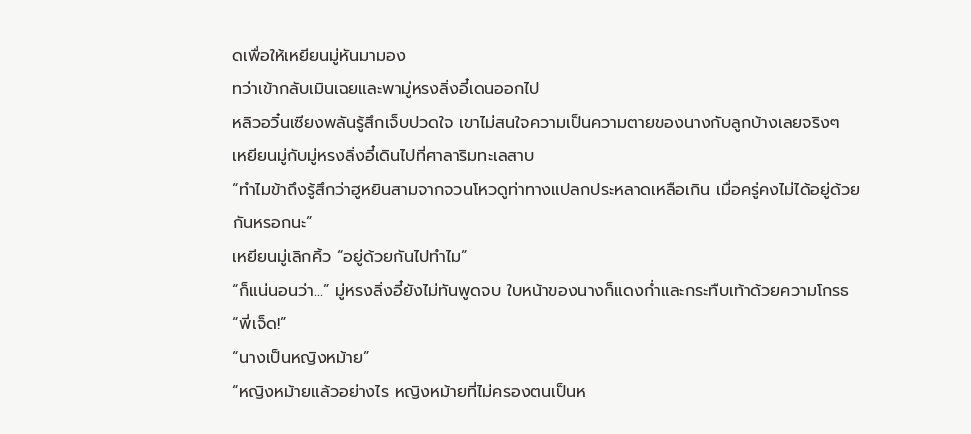ดเพื่อให้เหยียนมู่หันมามอง
ทว่าเข้ากลับเมินเฉยและพามู่หรงลิ่งอี๋เดนออกไป
หลิวอวิ๋นเซียงพลันรู้สึกเจ็บปวดใจ เขาไม่สนใจความเป็นความตายของนางกับลูกบ้างเลยจริงๆ
เหยียนมู่กับมู่หรงลิ่งอี๋เดินไปที่ศาลาริมทะเลสาบ
“ทำไมข้าถึงรู้สึกว่าฮูหยินสามจากจวนโหวดูท่าทางแปลกประหลาดเหลือเกิน เมื่อครู่คงไม่ได้อยู่ด้วยกันหรอกนะ”
เหยียนมู่เลิกคิ้ว “อยู่ด้วยกันไปทำไม”
“ก็แน่นอนว่า...” มู่หรงลิ่งอี๋ยังไม่ทันพูดจบ ใบหน้าของนางก็แดงก่ำและกระทืบเท้าด้วยความโกรธ “พี่เจ็ด!”
“นางเป็นหญิงหม้าย”
“หญิงหม้ายแล้วอย่างไร หญิงหม้ายที่ไม่ครองตนเป็นห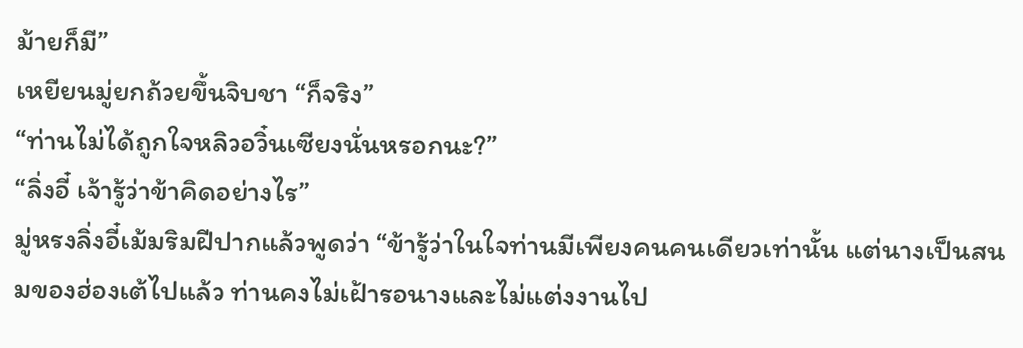ม้ายก็มี”
เหยียนมู่ยกถ้วยขึ้นจิบชา “ก็จริง”
“ท่านไม่ได้ถูกใจหลิวอวิ๋นเซียงนั่นหรอกนะ?”
“ลิ่งอี๋ เจ้ารู้ว่าข้าคิดอย่างไร”
มู่หรงลิ่งอี๋เม้มริมฝีปากแล้วพูดว่า “ข้ารู้ว่าในใจท่านมีเพียงคนคนเดียวเท่านั้น แต่นางเป็นสนมของฮ่องเต้ไปแล้ว ท่านคงไม่เฝ้ารอนางและไม่แต่งงานไป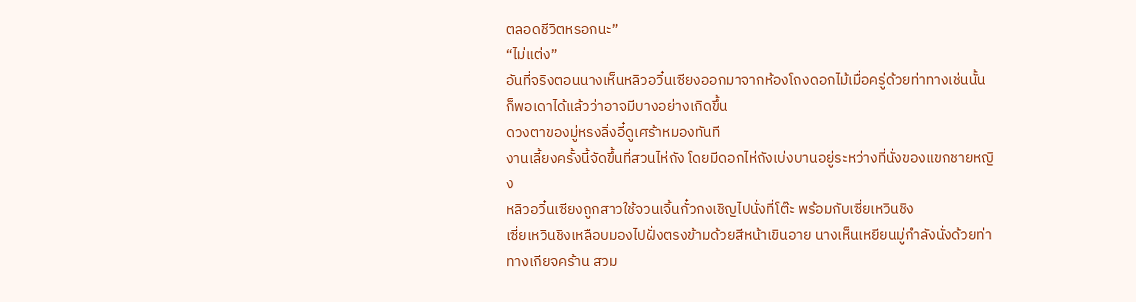ตลอดชีวิตหรอกนะ”
“ไม่แต่ง”
อันที่จริงตอนนางเห็นหลิวอวิ๋นเซียงออกมาจากห้องโถงดอกไม้เมื่อครู่ด้วยท่าทางเช่นนั้น ก็พอเดาได้แล้วว่าอาจมีบางอย่างเกิดขึ้น
ดวงตาของมู่หรงลิ่งอี๋ดูเศร้าหมองทันที
งานเลี้ยงครั้งนี้จัดขึ้นที่สวนไห่ถัง โดยมีดอกไห่ถังเบ่งบานอยู่ระหว่างที่นั่งของแขกชายหญิง
หลิวอวิ๋นเซียงถูกสาวใช้จวนเจิ้นกั๋วกงเชิญไปนั่งที่โต๊ะ พร้อมกับเซี่ยเหวินชิง
เซี่ยเหวินชิงเหลือบมองไปฝั่งตรงข้ามด้วยสีหน้าเขินอาย นางเห็นเหยียนมู่กำลังนั่งด้วยท่าทางเกียจคร้าน สวม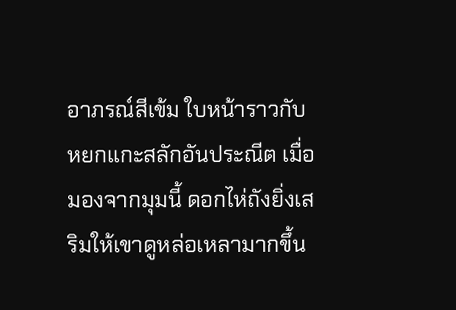อาภรณ์สีเข้ม ใบหน้าราวกับหยกแกะสลักอันประณีต เมื่อมองจากมุมนี้ ดอกไห่ถังยิ่งเสริมให้เขาดูหล่อเหลามากขึ้น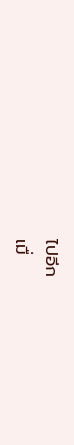ไปอีก
เมื่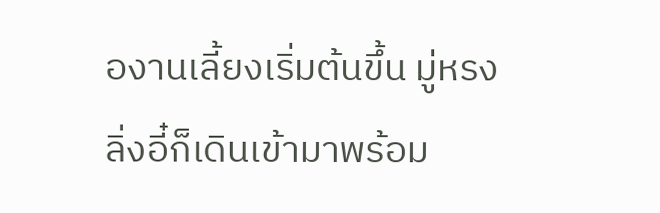องานเลี้ยงเริ่มต้นขึ้น มู่หรงลิ่งอี๋ก็เดินเข้ามาพร้อม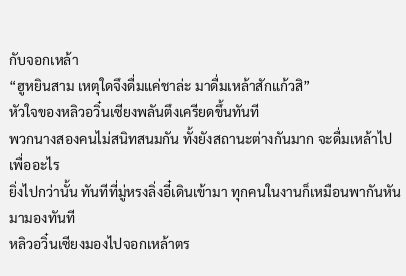กับจอกเหล้า
“ฮูหยินสาม เหตุใดจึงดื่มแค่ชาล่ะ มาดื่มเหล้าสักแก้วสิ”
หัวใจของหลิวอวิ๋นเซียงพลันตึงเครียดขึ้นทันที
พวกนางสองคนไม่สนิทสนมกัน ทั้งยังสถานะต่างกันมาก จะดื่มเหล้าไปเพื่ออะไร
ยิ่งไปกว่านั้น ทันทีที่มู่หรงลิ่งอี๋เดินเข้ามา ทุกคนในงานก็เหมือนพากันหันมามองทันที
หลิวอวิ๋นเซียงมองไปจอกเหล้าตร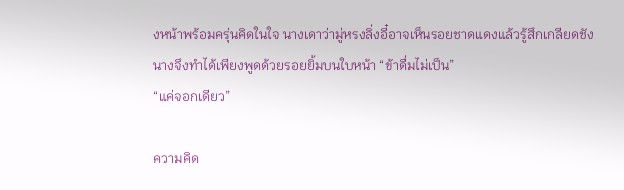งหน้าพร้อมครุ่นคิดในใจ นางเดาว่ามู่หรงลิ่งอี๋อาจเห็นรอยชาดแดงแล้วรู้สึกเกลียดชัง นางจึงทำได้เพียงพูดด้วยรอยยิ้มบนใบหน้า “ข้าดื่มไม่เป็น”
“แค่จอกเดียว”

ความคิด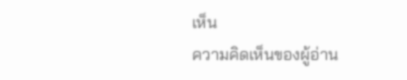เห็น
ความคิดเห็นของผู้อ่าน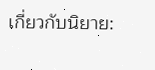เกี่ยวกับนิยาย: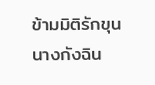ข้ามมิติรักขุนนางกังฉิน